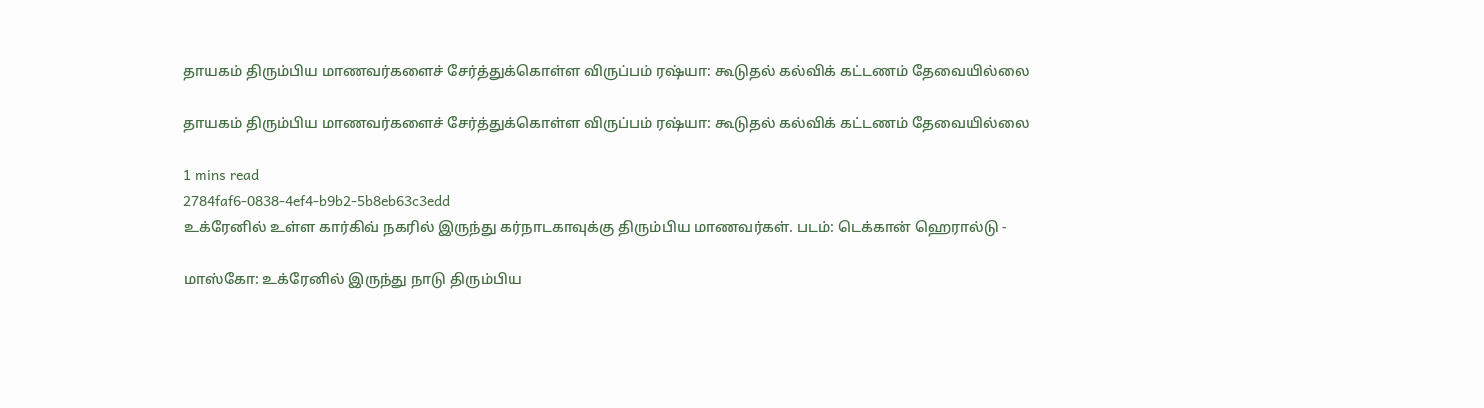தாயகம் திரும்பிய மாணவர்களைச் சேர்த்துக்கொள்ள விருப்பம் ரஷ்யா: கூடுதல் கல்விக் கட்டணம் தேவையில்லை

தாயகம் திரும்பிய மாணவர்களைச் சேர்த்துக்கொள்ள விருப்பம் ரஷ்யா: கூடுதல் கல்விக் கட்டணம் தேவையில்லை

1 mins read
2784faf6-0838-4ef4-b9b2-5b8eb63c3edd
உக்ரேனில் உள்ள கார்கிவ் நகரில் இருந்து கர்நாடகாவுக்கு திரும்பிய மாணவர்கள். படம்: டெக்கான் ஹெரால்டு -

மாஸ்கோ: உக்ரேனில் இருந்து நாடு திரும்பிய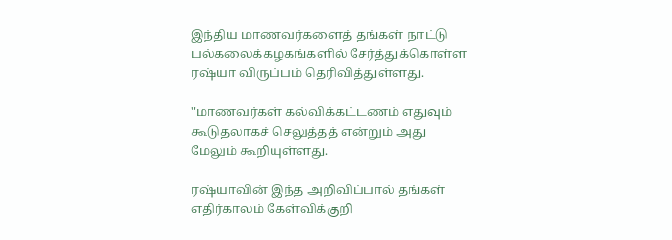இந்திய மாணவர்களைத் தங்கள் நாட்டு பல்கலைக்கழகங்களில் சேர்த்துக்கொள்ள ரஷ்யா விருப்பம் தெரிவித்துள்ளது.

"மாணவர்கள் கல்விக்கட்டணம் எதுவும் கூடுதலாகச் செலுத்தத் என்றும் அது மேலும் கூறியுள்ளது.

ரஷ்யாவின் இந்த அறிவிப்பால் தங்கள் எதிர்காலம் கேள்விக்குறி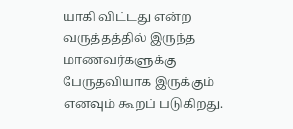யாகி விட்டது என்ற வருத்தத்தில் இருந்த மாணவர்களுக்கு பேருதவியாக இருக்கும் எனவும் கூறப் படுகிறது.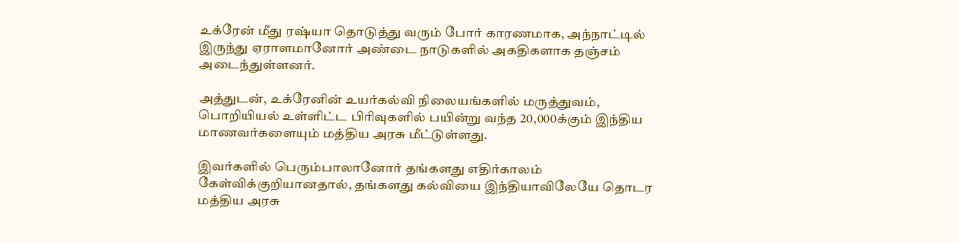உக்ரேன் மீது ரஷ்யா தொடுத்து வரும் போர் காரணமாக, அந்நாட்டில் இருந்து ஏராளமானோர் அண்டை நாடுகளில் அகதிகளாக தஞ்சம் அடைந்துள்ளனர்.

அத்துடன், உக்ரேனின் உயர்கல்வி நிலையங்களில் மருத்துவம், பொறியியல் உள்ளிட்ட பிரிவுகளில் பயின்று வந்த 20,000க்கும் இந்திய மாணவர்களையும் மத்திய அரசு மீட்டுள்ளது.

இவர்களில் பெரும்பாலானோர் தங்களது எதிர்காலம் கேள்விக்குறியானதால், தங்களது கல்வியை இந்தியாவிலேயே தொடர மத்திய அரசு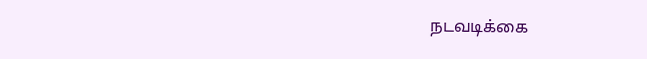நடவடிக்கை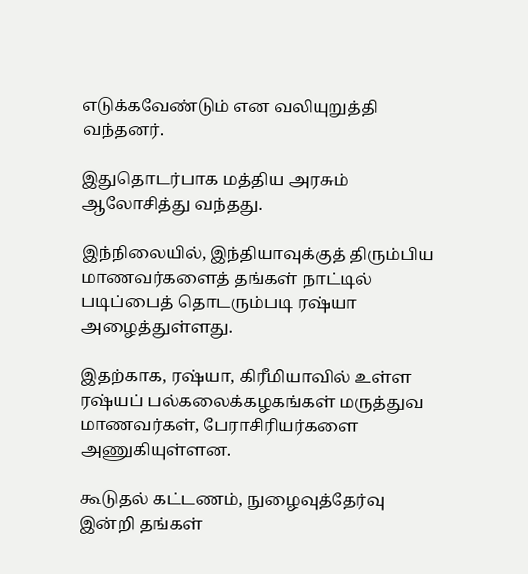எடுக்கவேண்டும் என வலியுறுத்தி வந்தனர்.

இதுதொடர்பாக மத்திய அரசும் ஆலோசித்து வந்தது.

இந்நிலையில், இந்தியாவுக்குத் திரும்பிய மாணவர்களைத் தங்கள் நாட்டில் படிப்பைத் தொடரும்படி ரஷ்யா அழைத்துள்ளது.

இதற்காக, ரஷ்யா, கிரீமியாவில் உள்ள ரஷ்யப் பல்கலைக்கழகங்கள் மருத்துவ மாணவர்கள், பேராசிரியர்களை அணுகியுள்ளன.

கூடுதல் கட்டணம், நுழைவுத்தேர்வு இன்றி தங்கள்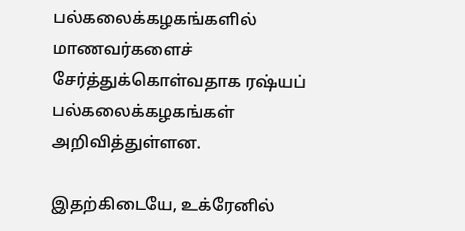பல்கலைக்கழகங்களில் மாணவர்களைச் சேர்த்துக்கொள்வதாக ரஷ்யப் பல்கலைக்கழகங்கள் அறிவித்துள்ளன.

இதற்கிடையே, உக்ரேனில்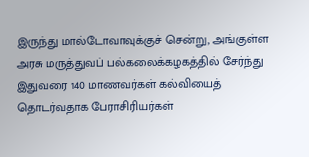இருந்து மால்டோவாவுக்குச் சென்று, அங்குள்ள அரசு மருத்துவப் பல்கலைக்கழகத்தில் சேர்ந்து இதுவரை 140 மாணவர்கள் கல்வியைத் தொடர்வதாக பேராசிரியர்கள்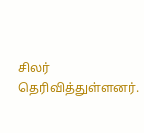சிலர் தெரிவித்துள்ளனர்.